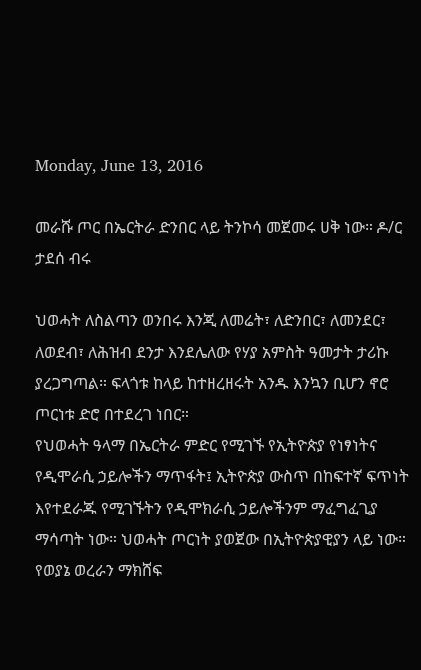Monday, June 13, 2016

መራሹ ጦር በኤርትራ ድንበር ላይ ትንኮሳ መጀመሩ ሀቅ ነው። ዶ/ር ታደሰ ብሩ

ህወሓት ለስልጣን ወንበሩ እንጂ ለመሬት፣ ለድንበር፣ ለመንደር፣ ለወደብ፣ ለሕዝብ ደንታ እንደሌለው የሃያ አምስት ዓመታት ታሪኩ ያረጋግጣል። ፍላጎቱ ከላይ ከተዘረዘሩት አንዱ እንኳን ቢሆን ኖሮ ጦርነቱ ድሮ በተደረገ ነበር።
የህወሓት ዓላማ በኤርትራ ምድር የሚገኙ የኢትዮጵያ የነፃነትና የዲሞራሲ ኃይሎችን ማጥፋት፤ ኢትዮጵያ ውስጥ በከፍተኛ ፍጥነት እየተደራጁ የሚገኙትን የዲሞክራሲ ኃይሎችንም ማፈግፈጊያ ማሳጣት ነው። ህወሓት ጦርነት ያወጀው በኢትዮጵያዊያን ላይ ነው። የወያኔ ወረራን ማክሸፍ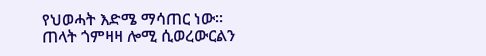የህወሓት እድሜ ማሳጠር ነው።
ጠላት ጎምዛዛ ሎሚ ሲወረውርልን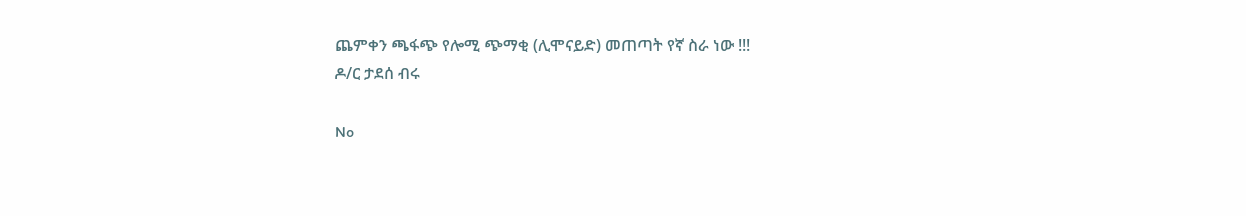ጨምቀን ጫፋጭ የሎሚ ጭማቂ (ሊሞናይድ) መጠጣት የኛ ስራ ነው !!!
ዶ/ር ታደሰ ብሩ

No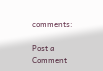comments:

Post a Comment